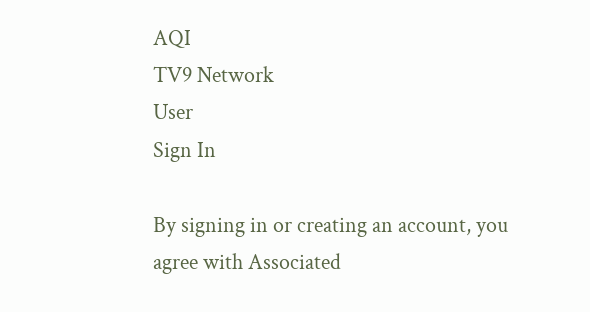AQI
TV9 Network
User
Sign In

By signing in or creating an account, you agree with Associated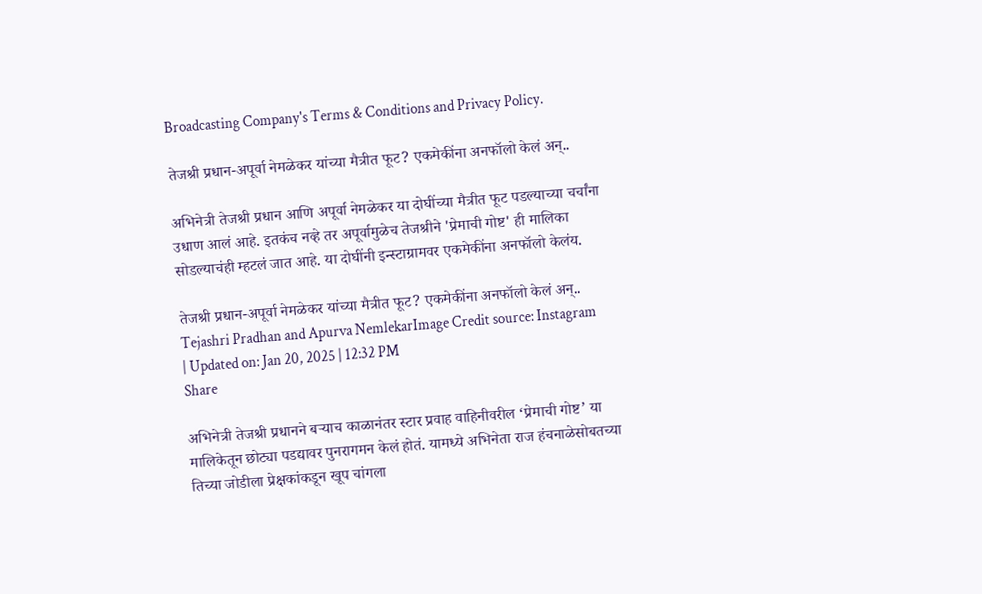Broadcasting Company's Terms & Conditions and Privacy Policy.

तेजश्री प्रधान-अपूर्वा नेमळेकर यांच्या मैत्रीत फूट? एकमेकींना अनफॉलो केलं अन्..

अभिनेत्री तेजश्री प्रधान आणि अपूर्वा नेमळेकर या दोघींच्या मैत्रीत फूट पडल्याच्या चर्चांना उधाण आलं आहे. इतकंच नव्हे तर अपूर्वामुळेच तेजश्रीने 'प्रेमाची गोष्ट' ही मालिका सोडल्याचंही म्हटलं जात आहे. या दोघींनी इन्स्टाग्रामवर एकमेकींना अनफॉलो केलंय.

तेजश्री प्रधान-अपूर्वा नेमळेकर यांच्या मैत्रीत फूट? एकमेकींना अनफॉलो केलं अन्..
Tejashri Pradhan and Apurva NemlekarImage Credit source: Instagram
| Updated on: Jan 20, 2025 | 12:32 PM
Share

अभिनेत्री तेजश्री प्रधानने बऱ्याच काळानंतर स्टार प्रवाह वाहिनीवरील ‘प्रेमाची गोष्ट’ या मालिकेतून छोट्या पडद्यावर पुनरागमन केलं होतं. यामध्ये अभिनेता राज हंचनाळेसोबतच्या तिच्या जोडीला प्रेक्षकांकडून खूप चांगला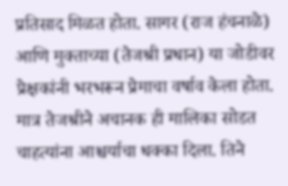प्रतिसाद मिळत होता. सागर (राज हंचनाळे) आणि मुक्ताच्या (तेजश्री प्रधान) या जोडीवर प्रेक्षकांनी भरभरून प्रेमाचा वर्षाव केला होता. मात्र तेजश्रीने अचानक ही मालिका सोडत चाहत्यांना आश्चर्याचा धक्का दिला. तिने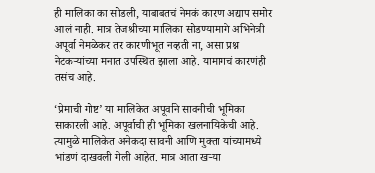ही मालिका का सोडली, याबाबतचं नेमकं कारण अद्याप समोर आलं नाही. मात्र तेजश्रीच्या मालिका सोडण्यामागे अभिनेत्री अपूर्वा नेमळेकर तर कारणीभूत नव्हती ना, असा प्रश्न नेटकऱ्यांच्या मनात उपस्थित झाला आहे. यामागचं कारणंही तसंच आहे.

‘प्रेमाची गोष्ट’ या मालिकेत अपूर्वाने सावनीची भूमिका साकारली आहे. अपूर्वाची ही भूमिका खलनायिकेची आहे. त्यामुळे मालिकेत अनेकदा सावनी आणि मुक्ता यांच्यामध्ये भांडणं दाखवली गेली आहेत. मात्र आता खऱ्या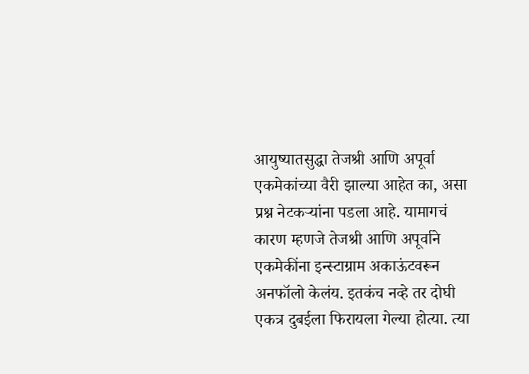आयुष्यातसुद्धा तेजश्री आणि अपूर्वा एकमेकांच्या वैरी झाल्या आहेत का, असा प्रश्न नेटकऱ्यांना पडला आहे. यामागचं कारण म्हणजे तेजश्री आणि अपूर्वाने एकमेकींना इन्स्टाग्राम अकाऊंटवरून अनफॉलो केलंय. इतकंच नव्हे तर दोघी एकत्र दुबईला फिरायला गेल्या होत्या. त्या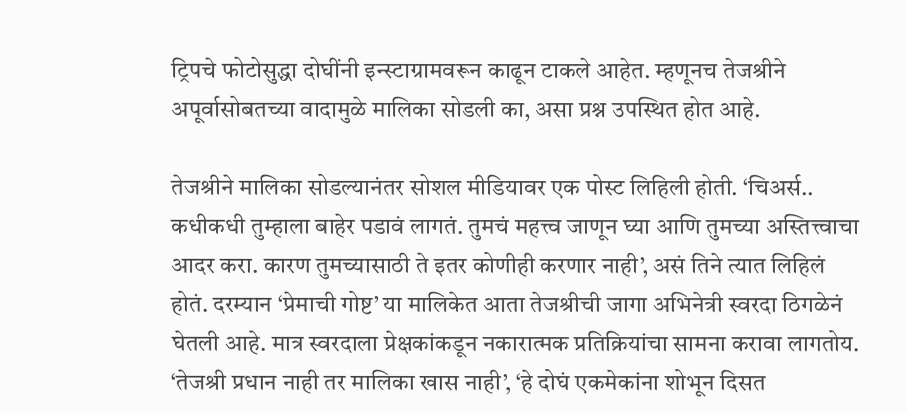ट्रिपचे फोटोसुद्धा दोघींनी इन्स्टाग्रामवरून काढून टाकले आहेत. म्हणूनच तेजश्रीने अपूर्वासोबतच्या वादामुळे मालिका सोडली का, असा प्रश्न उपस्थित होत आहे.

तेजश्रीने मालिका सोडल्यानंतर सोशल मीडियावर एक पोस्ट लिहिली होती. ‘चिअर्स.. कधीकधी तुम्हाला बाहेर पडावं लागतं. तुमचं महत्त्व जाणून घ्या आणि तुमच्या अस्तित्त्वाचा आदर करा. कारण तुमच्यासाठी ते इतर कोणीही करणार नाही’, असं तिने त्यात लिहिलं होतं. दरम्यान ‘प्रेमाची गोष्ट’ या मालिकेत आता तेजश्रीची जागा अभिनेत्री स्वरदा ठिगळेनं घेतली आहे. मात्र स्वरदाला प्रेक्षकांकडून नकारात्मक प्रतिक्रियांचा सामना करावा लागतोय. ‘तेजश्री प्रधान नाही तर मालिका खास नाही’, ‘हे दोघं एकमेकांना शोभून दिसत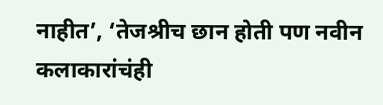नाहीत’, ‘तेजश्रीच छान होती पण नवीन कलाकारांचंही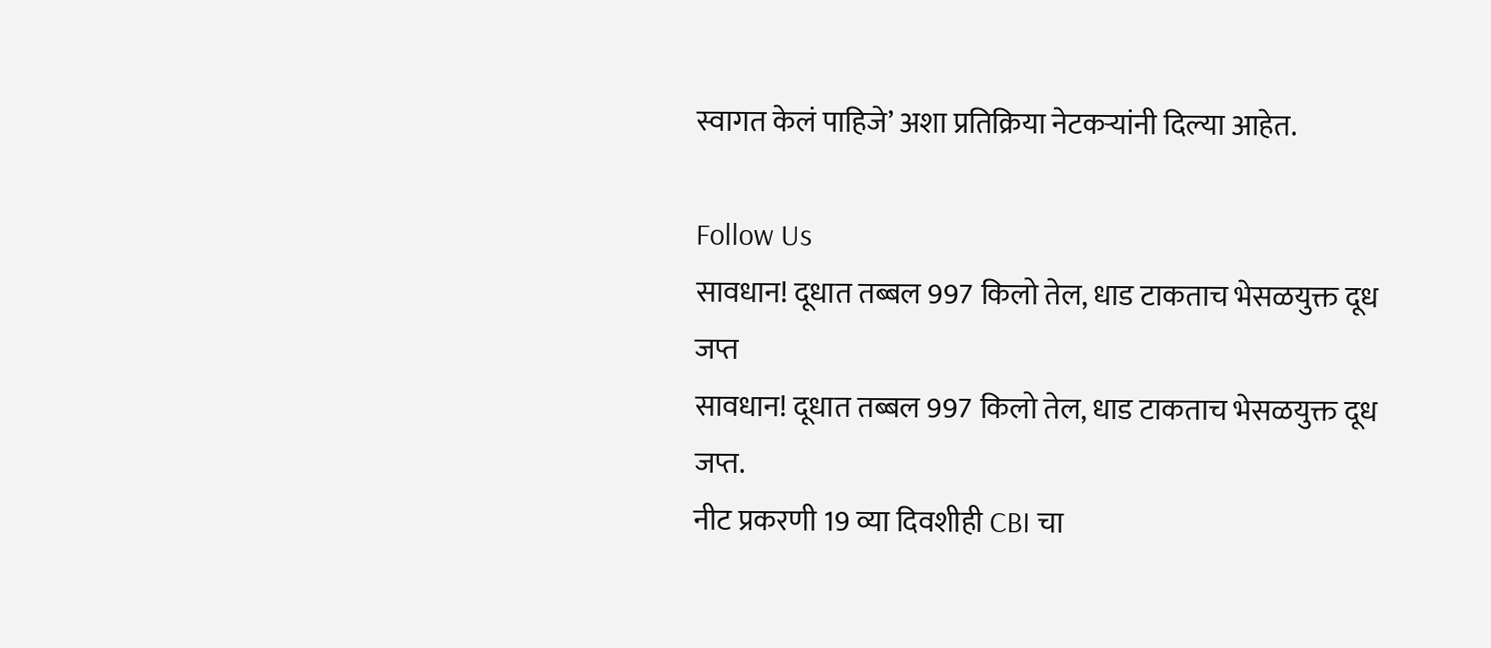स्वागत केलं पाहिजे’ अशा प्रतिक्रिया नेटकऱ्यांनी दिल्या आहेत.

Follow Us
सावधान! दूधात तब्बल 997 किलो तेल, धाड टाकताच भेसळयुक्त दूध जप्त
सावधान! दूधात तब्बल 997 किलो तेल, धाड टाकताच भेसळयुक्त दूध जप्त.
नीट प्रकरणी 19 व्या दिवशीही CBI चा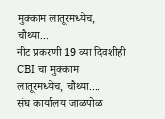मुक्काम लातूरमध्येच, चौथ्या...
नीट प्रकरणी 19 व्या दिवशीही CBI चा मुक्काम लातूरमध्येच, चौथ्या....
संघ कार्यालय जाळपोळ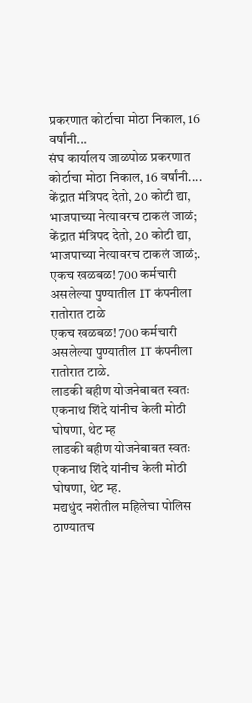प्रकरणात कोर्टाचा मोठा निकाल, 16 वर्षांनी...
संघ कार्यालय जाळपोळ प्रकरणात कोर्टाचा मोठा निकाल, 16 वर्षांनी....
केंद्रात मंत्रिपद देतो, 20 कोटी द्या, भाजपाच्या नेत्यावरच टाकलं जाळं;
केंद्रात मंत्रिपद देतो, 20 कोटी द्या, भाजपाच्या नेत्यावरच टाकलं जाळं;.
एकच खळबळ! 700 कर्मचारी असलेल्या पुण्यातील IT कंपनीला रातोरात टाळे
एकच खळबळ! 700 कर्मचारी असलेल्या पुण्यातील IT कंपनीला रातोरात टाळे.
लाडकी बहीण योजनेबाबत स्वतः एकनाथ शिंदे यांनीच केली मोठी घोषणा, थेट म्ह
लाडकी बहीण योजनेबाबत स्वतः एकनाथ शिंदे यांनीच केली मोठी घोषणा, थेट म्ह.
मद्यधुंद नशेतील महिलेचा पोलिस ठाण्यातच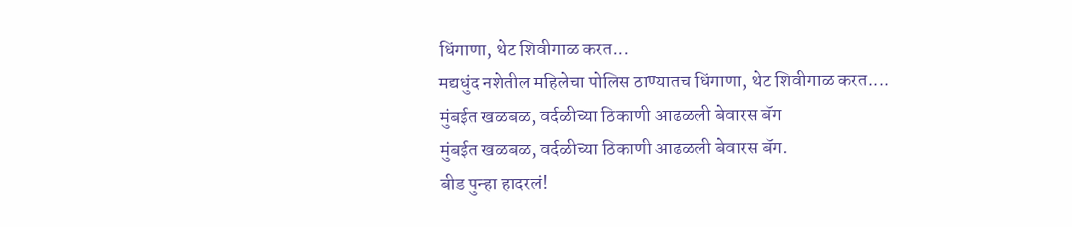धिंगाणा, थेट शिवीगाळ करत...
मद्यधुंद नशेतील महिलेचा पोलिस ठाण्यातच धिंगाणा, थेट शिवीगाळ करत....
मुंबईत खळबळ, वर्दळीच्या ठिकाणी आढळली बेवारस बॅग
मुंबईत खळबळ, वर्दळीच्या ठिकाणी आढळली बेवारस बॅग.
बीड पुन्हा हादरलं!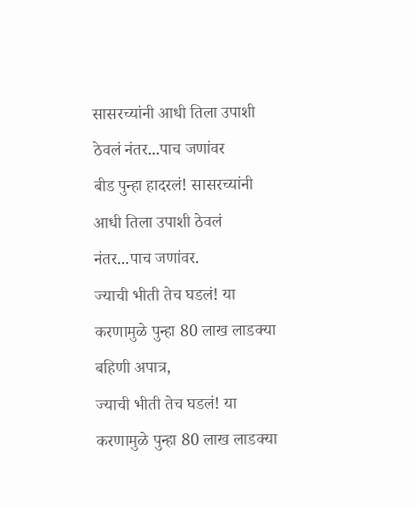सासरच्यांनी आधी तिला उपाशी ठेवलं नंतर...पाच जणांवर
बीड पुन्हा हादरलं! सासरच्यांनी आधी तिला उपाशी ठेवलं नंतर...पाच जणांवर.
ज्याची भीती तेच घडलं! या करणामुळे पुन्हा 80 लाख लाडक्या बहिणी अपात्र,
ज्याची भीती तेच घडलं! या करणामुळे पुन्हा 80 लाख लाडक्या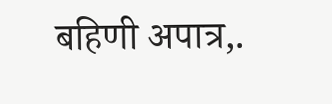बहिणी अपात्र,.